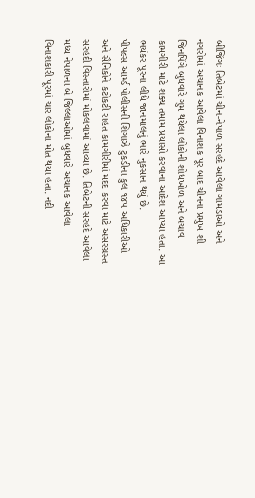બીજિંગઃ તિબેટમાં ચીન-નેપાળ સરહદે આવેલા ગામડાઓ અને નગરોમાં અચાનક આવેલા વિનાશક પૂર બાદ ચીનના પ્રમુખ શી જિનપિંગે બુધવારે ગુમ થયેલા લોકોની શોધખોળ અને બચાવ કામગીરી માટે શક્ય તમામ પ્રયાસો કરવાના આદેશ આપ્યા હતા. આ ભયંકર પૂરના લીધે જાનમાલનું ભારે નુકસાન થયું છે.
પીપલ્સ આર્મ્ડ પોલીસની શિગાઝે ટુકડીના કુલ ૧૪૫ અધિકારીઓ અને સૈનિકોને કટોકટી રાહત કામગીરીમાં મદદ કરવા માટે અસરગ્રસ્ત સરહદી વિસ્તારોમાં મોકલવામાં આવ્યા છે. તિબેટની સરહદે આવેલા મધ્ય નેપાળના બે જિલ્લાઓમાં બુધવારે અચાનક આવેલા વિનાશકારી પૂરમાં ચાર લોકોના મોત થયા હતા. નદી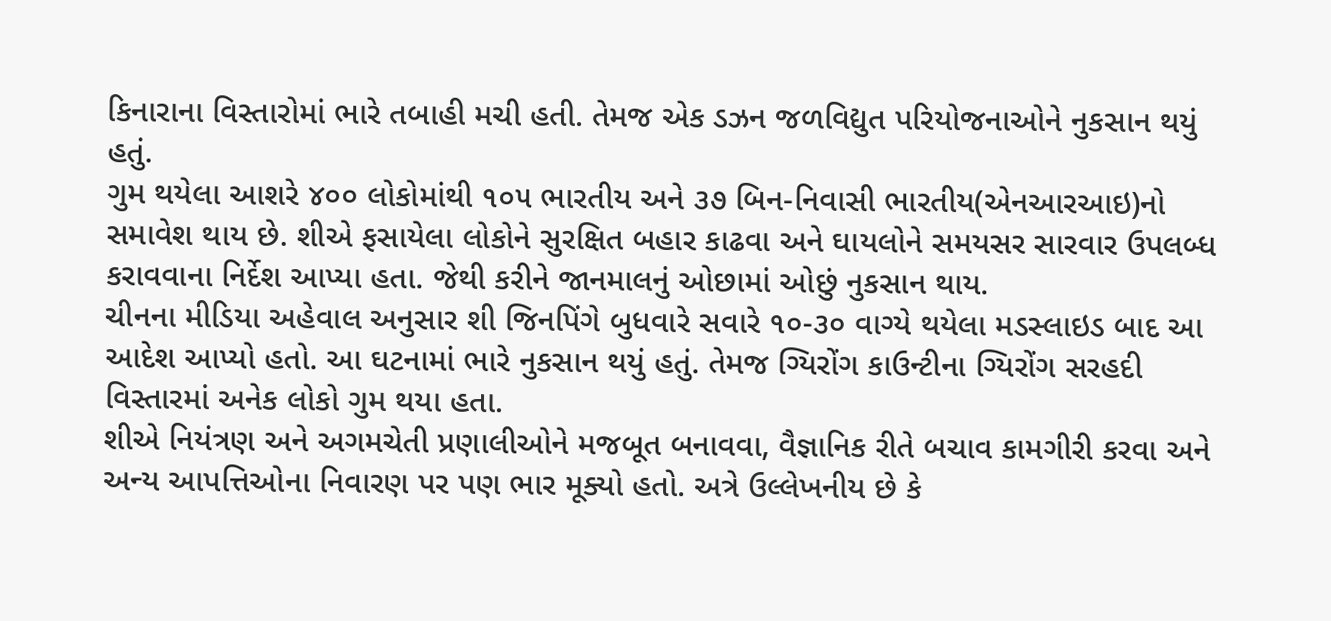કિનારાના વિસ્તારોમાં ભારે તબાહી મચી હતી. તેમજ એક ડઝન જળવિદ્યુત પરિયોજનાઓને નુકસાન થયું હતું.
ગુમ થયેલા આશરે ૪૦૦ લોકોમાંથી ૧૦૫ ભારતીય અને ૩૭ બિન-નિવાસી ભારતીય(એનઆરઆઇ)નો સમાવેશ થાય છે. શીએ ફસાયેલા લોકોને સુરક્ષિત બહાર કાઢવા અને ઘાયલોને સમયસર સારવાર ઉપલબ્ધ કરાવવાના નિર્દેશ આપ્યા હતા. જેથી કરીને જાનમાલનું ઓછામાં ઓછું નુકસાન થાય.
ચીનના મીડિયા અહેવાલ અનુસાર શી જિનપિંગે બુધવારે સવારે ૧૦-૩૦ વાગ્યે થયેલા મડસ્લાઇડ બાદ આ આદેશ આપ્યો હતો. આ ઘટનામાં ભારે નુકસાન થયું હતું. તેમજ ગ્યિરોંગ કાઉન્ટીના ગ્યિરોંગ સરહદી વિસ્તારમાં અનેક લોકો ગુમ થયા હતા.
શીએ નિયંત્રણ અને અગમચેતી પ્રણાલીઓને મજબૂત બનાવવા, વૈજ્ઞાનિક રીતે બચાવ કામગીરી કરવા અને અન્ય આપત્તિઓના નિવારણ પર પણ ભાર મૂક્યો હતો. અત્રે ઉલ્લેખનીય છે કે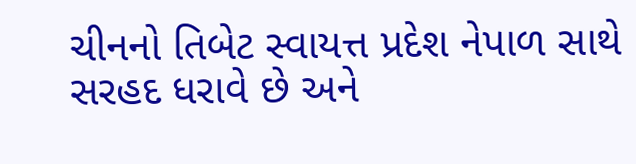ચીનનો તિબેટ સ્વાયત્ત પ્રદેશ નેપાળ સાથે સરહદ ધરાવે છે અને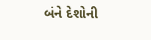બંને દેશોની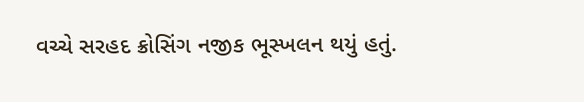વચ્ચે સરહદ ક્રોસિંગ નજીક ભૂસ્ખલન થયું હતું.